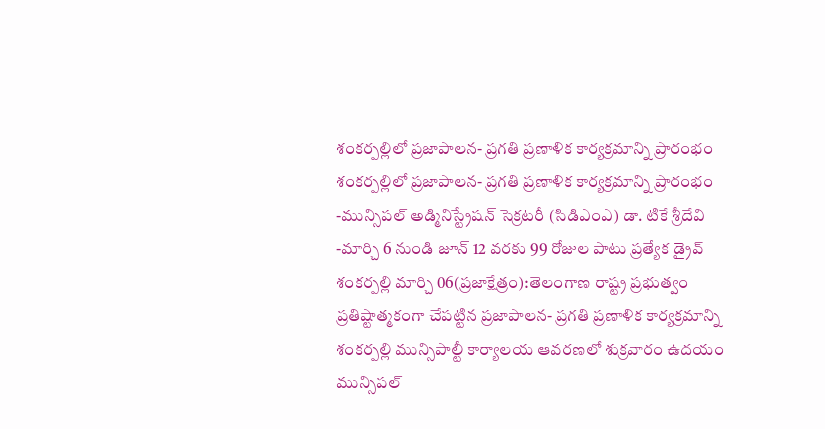శంకర్పల్లిలో ప్రజాపాలన- ప్రగతి ప్రణాళిక కార్యక్రమాన్ని ప్రారంభం
శంకర్పల్లిలో ప్రజాపాలన- ప్రగతి ప్రణాళిక కార్యక్రమాన్ని ప్రారంభం -మున్సిపల్ అడ్మినిస్ట్రేషన్ సెక్రటరీ (సిడిఎంఎ) డా. టికే శ్రీదేవి -మార్చి 6 నుండి జూన్ 12 వరకు 99 రోజుల పాటు ప్రత్యేక డ్రైవ్ శంకర్పల్లి మార్చి 06(ప్రజాక్షేత్రం):తెలంగాణ రాష్ట్ర ప్రభుత్వం ప్రతిష్టాత్మకంగా చేపట్టిన ప్రజాపాలన- ప్రగతి ప్రణాళిక కార్యక్రమాన్ని శంకర్పల్లి మున్సిపాల్టీ కార్యాలయ ఆవరణలో శుక్రవారం ఉదయం మున్సిపల్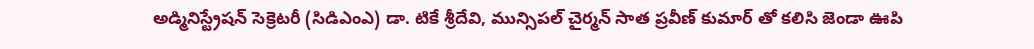అడ్మినిస్ట్రేషన్ సెక్రెటరీ (సిడిఎంఎ) డా. టికే శ్రీదేవి, మున్సిపల్ చైర్మన్ సాత ప్రవీణ్ కుమార్ తో కలిసి జెండా ఊపి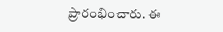ప్రారంభించారు. ఈ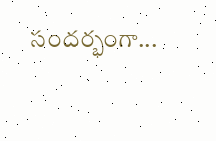సందర్భంగా...